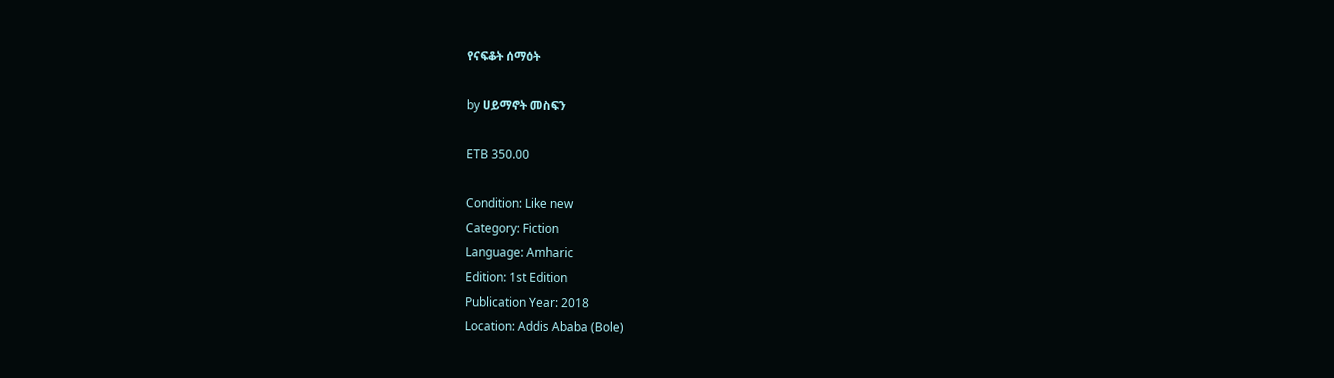የናፍቆት ሰማዕት

by ሀይማኖት መስፍን

ETB 350.00

Condition: Like new
Category: Fiction
Language: Amharic
Edition: 1st Edition
Publication Year: 2018
Location: Addis Ababa (Bole)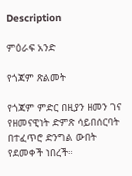Description

ምዕራፍ አንድ

የጎጃም ጽልመት

የጎጃም ምድር በዚያን ዘመን ገና የዘመናዊነት ድምጽ ሳይበሰርባት በተፈጥሮ ድንግል ውበት የደመቀች ነበረች።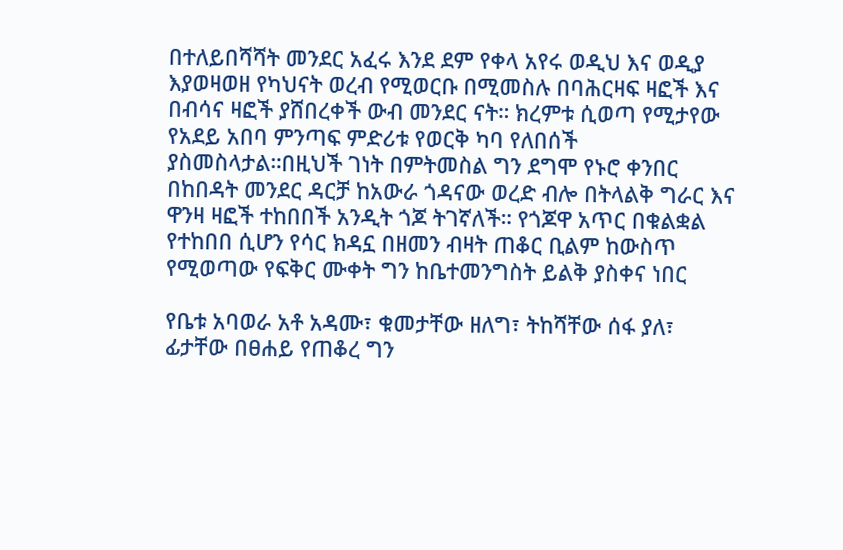በተለይበሻሻት መንደር አፈሩ እንደ ደም የቀላ አየሩ ወዲህ እና ወዲያ እያወዛወዘ የካህናት ወረብ የሚወርቡ በሚመስሉ በባሕርዛፍ ዛፎች እና በብሳና ዛፎች ያሸበረቀች ውብ መንደር ናት። ክረምቱ ሲወጣ የሚታየው የአደይ አበባ ምንጣፍ ምድሪቱ የወርቅ ካባ የለበሰች ያስመስላታል።በዚህች ገነት በምትመስል ግን ደግሞ የኑሮ ቀንበር በከበዳት መንደር ዳርቻ ከአውራ ጎዳናው ወረድ ብሎ በትላልቅ ግራር እና ዋንዛ ዛፎች ተከበበች አንዲት ጎጆ ትገኛለች። የጎጆዋ አጥር በቁልቋል የተከበበ ሲሆን የሳር ክዳኗ በዘመን ብዛት ጠቆር ቢልም ከውስጥ የሚወጣው የፍቅር ሙቀት ግን ከቤተመንግስት ይልቅ ያስቀና ነበር

የቤቱ አባወራ አቶ አዳሙ፣ ቁመታቸው ዘለግ፣ ትከሻቸው ሰፋ ያለ፣ ፊታቸው በፀሐይ የጠቆረ ግን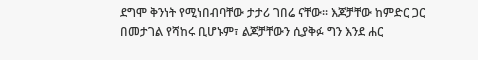ደግሞ ቅንነት የሚነበብባቸው ታታሪ ገበሬ ናቸው፡፡ እጆቻቸው ከምድር ጋር በመታገል የሻከሩ ቢሆኑም፣ ልጆቻቸውን ሲያቅፉ ግን እንደ ሐር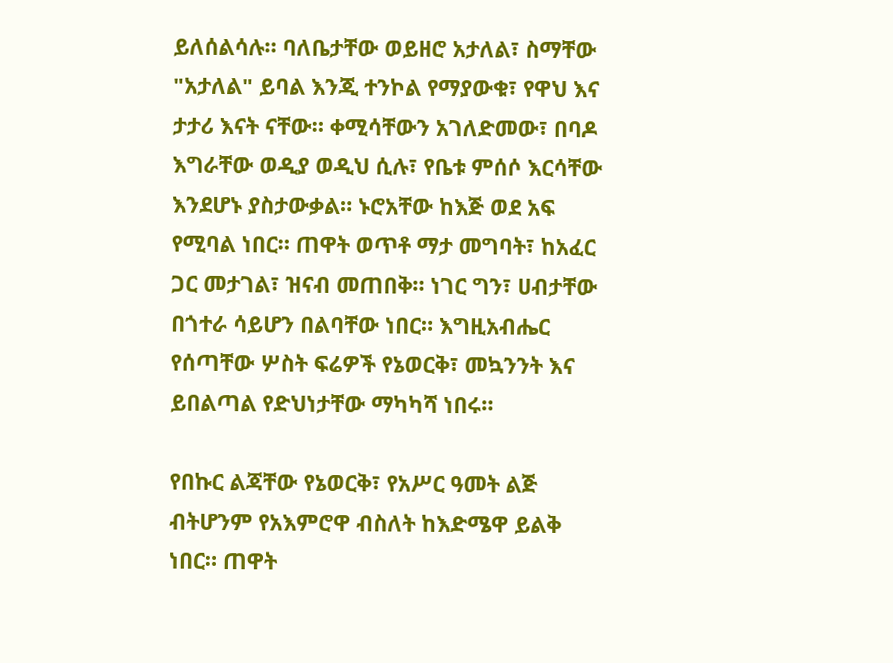ይለሰልሳሉ። ባለቤታቸው ወይዘሮ አታለል፣ ስማቸው "አታለል" ይባል እንጂ ተንኮል የማያውቁ፣ የዋህ እና ታታሪ እናት ናቸው። ቀሚሳቸውን አገለድመው፣ በባዶ እግራቸው ወዲያ ወዲህ ሲሉ፣ የቤቱ ምሰሶ እርሳቸው እንደሆኑ ያስታውቃል። ኑሮአቸው ከእጅ ወደ አፍ የሚባል ነበር። ጠዋት ወጥቶ ማታ መግባት፣ ከአፈር ጋር መታገል፣ ዝናብ መጠበቅ። ነገር ግን፣ ሀብታቸው በጎተራ ሳይሆን በልባቸው ነበር። እግዚአብሔር የሰጣቸው ሦስት ፍሬዎች የኔወርቅ፣ መኳንንት እና ይበልጣል የድህነታቸው ማካካሻ ነበሩ።

የበኩር ልጃቸው የኔወርቅ፣ የአሥር ዓመት ልጅ ብትሆንም የአእምሮዋ ብስለት ከእድሜዋ ይልቅ ነበር። ጠዋት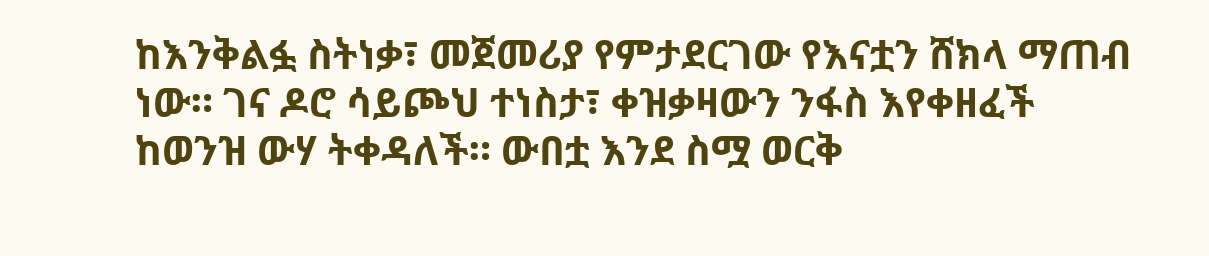ከእንቅልፏ ስትነቃ፣ መጀመሪያ የምታደርገው የእናቷን ሸክላ ማጠብ ነው። ገና ዶሮ ሳይጮህ ተነስታ፣ ቀዝቃዛውን ንፋስ እየቀዘፈች ከወንዝ ውሃ ትቀዳለች። ውበቷ እንደ ስሟ ወርቅ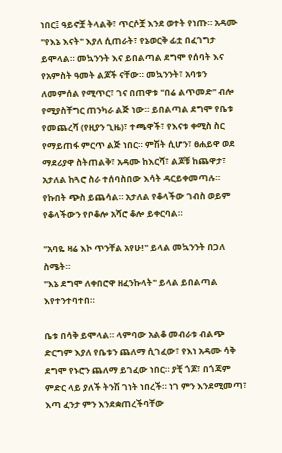ነበር፤ ዓይኖቿ ትላልቅ፣ ጥርሶቿ እንደ ወተት የነጡ። አዳሙ "የእኔ እናት" እያለ ሲጠራት፣ የኔወርቅ ፊቷ በፈገግታ ይሞላል። መኳንንት እና ይበልጣል ደግሞ የሰባት እና የአምስት ዓመት ልጆች ናቸው። መኳንንት፣ አባቱን ለመምሰል የሚጥር፣ ገና በጠዋቱ "በሬ ልጥመድ" ብሎ የሚያስቸግር ጠንካራ ልጅ ነው። ይበልጣል ደግሞ የቤቱ የመጨረሻ (የዚያን ጊዜ)፣ ተጫዋች፣ የእናቱ ቀሚስ ስር የማይጠፋ ምርጥ ልጅ ነበር። ምሽት ሲሆን፣ ፀሐይዋ ወደ ማደሪያዋ ስትጠልቅ፣ አዳሙ ከእርሻ፣ ልጆቹ ከጨዋታ፣ አታለል ከጓሮ ስራ ተሰባስበው እሳት ዳርይቀመጣሉ። የኩበት ጭስ ይጨሳል። አታለል የቆላችው ገብስ ወይም የቆላችውን የቦቆሎ አሻሮ ቆሎ ይቀርባል።

"አባዬ ዛሬ እኮ ጥንቸል አየሁ!" ይላል መኳንንት በጋለ ስሜት።
"እኔ ደግሞ ለቀበሮዋ ዘፈንኩላት" ይላል ይበልጣል እየተንተባተበ።

ቤቱ በሳቅ ይሞላል። ላምባው አልቆ መብራቱ ብልጭ ድርግም እያለ የቤቱን ጨለማ ሲገፈው፣ የእነ አዳሙ ሳቅ ደግሞ የኑሮን ጨለማ ይገፈው ነበር። ያቺ ጎጆ፣ በጎጃም ምድር ላይ ያለች ትንሽ ገነት ነበረች። ነገ ምን እንደሚመጣ፣ እጣ ፈንታ ምን እንደቋጠረችባቸው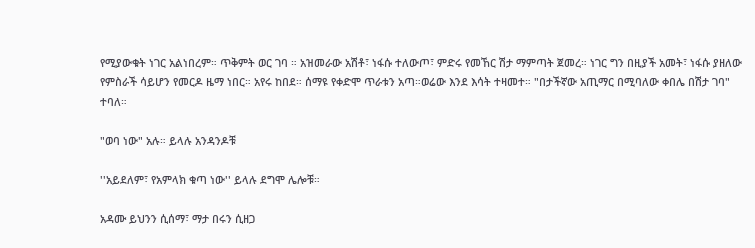የሚያውቁት ነገር አልነበረም። ጥቅምት ወር ገባ ። አዝመራው አሽቶ፣ ነፋሱ ተለውጦ፣ ምድሩ የመኸር ሽታ ማምጣት ጀመረ። ነገር ግን በዚያች አመት፣ ነፋሱ ያዘለው የምስራች ሳይሆን የመርዶ ዜማ ነበር። አየሩ ከበደ። ሰማዩ የቀድሞ ጥራቱን አጣ።ወሬው እንደ እሳት ተዛመተ። "በታችኛው አጢማር በሚባለው ቀበሌ በሽታ ገባ" ተባለ።

"ወባ ነው" አሉ። ይላሉ አንዳንዶቹ

''አይደለም፣ የአምላክ ቁጣ ነው'' ይላሉ ደግሞ ሌሎቹ።

አዳሙ ይህንን ሲሰማ፣ ማታ በሩን ሲዘጋ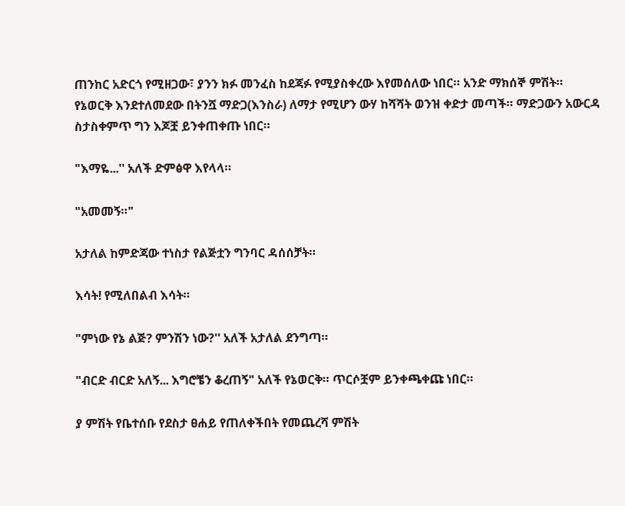ጠንከር አድርጎ የሚዘጋው፣ ያንን ክፉ መንፈስ ከደጃፉ የሚያስቀረው እየመሰለው ነበር። አንድ ማክሰኞ ምሽት። የኔወርቅ እንደተለመደው በትንሿ ማድጋ(እንስራ) ለማታ የሚሆን ውሃ ከሻሻት ወንዝ ቀድታ መጣች። ማድጋውን አውርዳ ስታስቀምጥ ግን እጆቿ ይንቀጠቀጡ ነበር።

"እማዬ...'' አለች ድምፅዋ እየላላ።

"አመመኝ።"

አታለል ከምድጃው ተነስታ የልጅቷን ግንባር ዳሰሰቻት።

እሳት! የሚለበልብ እሳት።

"ምነው የኔ ልጅ? ምንሽን ነው?'' አለች አታለል ደንግጣ።

"ብርድ ብርድ አለኝ... እግሮቼን ቆረጠኝ" አለች የኔወርቅ። ጥርሶቿም ይንቀጫቀጩ ነበር።

ያ ምሽት የቤተሰቡ የደስታ ፀሐይ የጠለቀችበት የመጨረሻ ምሽት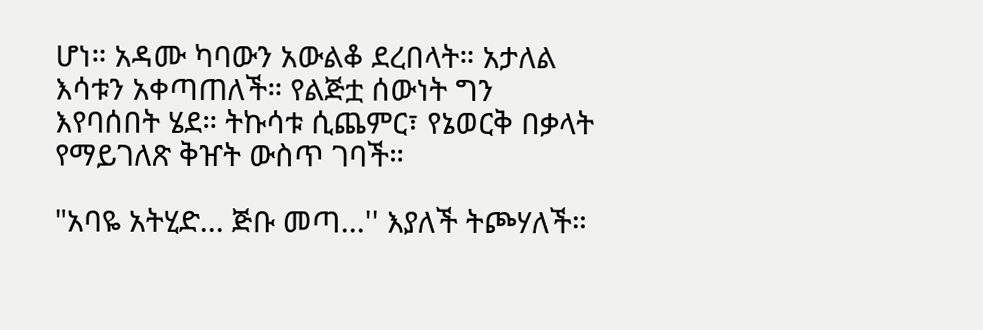ሆነ። አዳሙ ካባውን አውልቆ ደረበላት። አታለል እሳቱን አቀጣጠለች። የልጅቷ ሰውነት ግን እየባሰበት ሄደ። ትኩሳቱ ሲጨምር፣ የኔወርቅ በቃላት የማይገለጽ ቅዠት ውስጥ ገባች።

"አባዬ አትሂድ... ጅቡ መጣ...'' እያለች ትጮሃለች።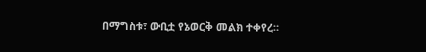በማግስቱ፣ ውቢቷ የኔወርቅ መልክ ተቀየረ።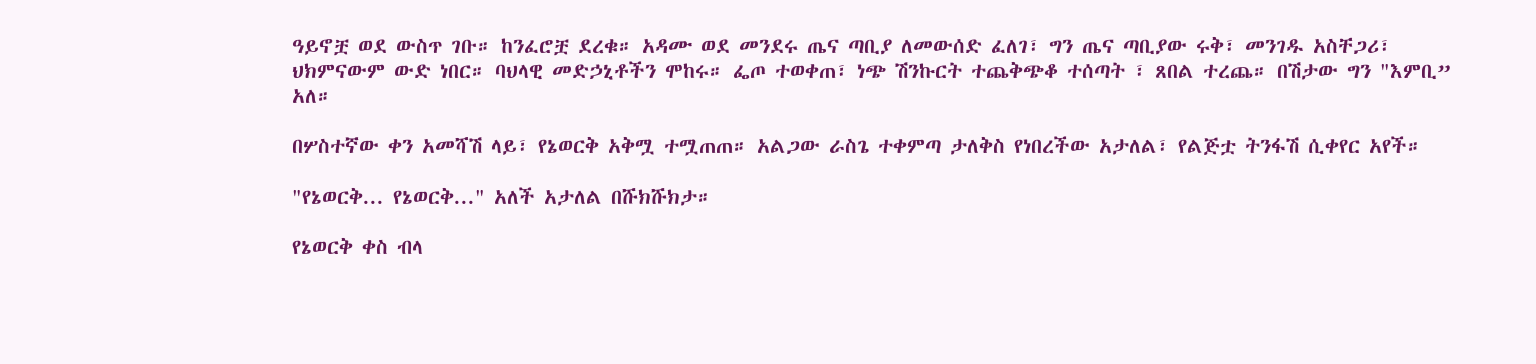ዓይኖቿ ወደ ውስጥ ገቡ። ከንፈሮቿ ደረቁ። አዳሙ ወደ መንደሩ ጤና ጣቢያ ለመውሰድ ፈለገ፣ ግን ጤና ጣቢያው ሩቅ፣ መንገዱ አስቸጋሪ፣ ህክምናውም ውድ ነበር። ባህላዊ መድኃኒቶችን ሞከሩ። ፌጦ ተወቀጠ፣ ነጭ ሽንኩርት ተጨቅጭቆ ተሰጣት ፣ ጸበል ተረጨ። በሽታው ግን "እምቢ” አለ።

በሦስተኛው ቀን አመሻሽ ላይ፣ የኔወርቅ አቅሟ ተሟጠጠ። አልጋው ራስጌ ተቀምጣ ታለቅስ የነበረችው አታለል፣ የልጅቷ ትንፋሽ ሲቀየር አየች።

"የኔወርቅ... የኔወርቅ..." አለች አታለል በሹክሹክታ።

የኔወርቅ ቀስ ብላ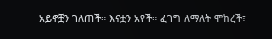አይኖቿን ገለጠች። እናቷን አየች። ፈገግ ለማለት ሞከረች፣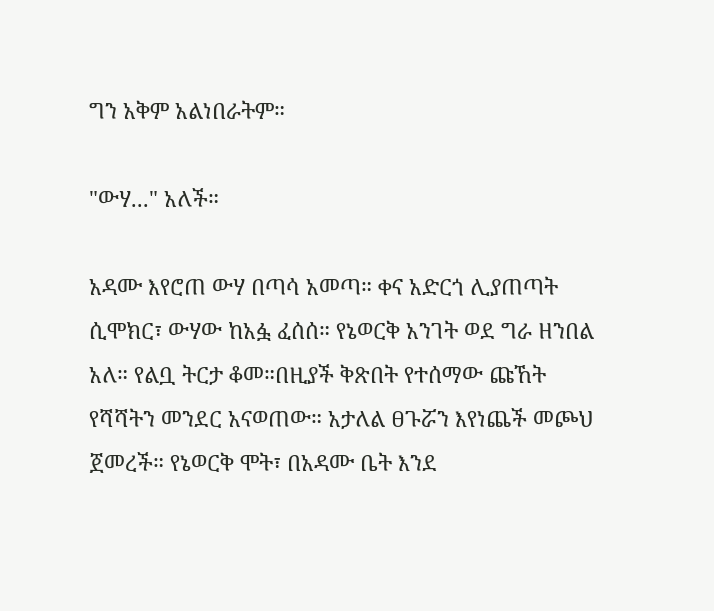ግን አቅም አልነበራትም።

"ውሃ..." አለች።

አዳሙ እየሮጠ ውሃ በጣሳ አመጣ። ቀና አድርጎ ሊያጠጣት ሲሞክር፣ ውሃው ከአፏ ፈሰሰ። የኔወርቅ አንገት ወደ ግራ ዘንበል አለ። የልቧ ትርታ ቆመ።በዚያች ቅጽበት የተሰማው ጩኸት የሻሻትን መንደር አናወጠው። አታለል ፀጉሯን እየነጨች መጮህ ጀመረች። የኔወርቅ ሞት፣ በአዳሙ ቤት እንደ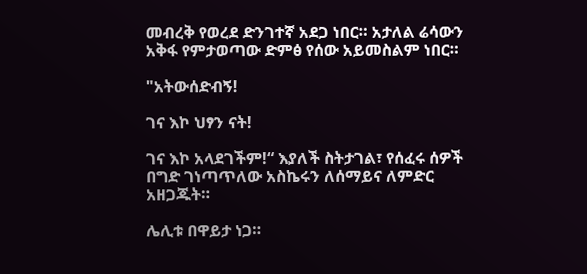መብረቅ የወረደ ድንገተኛ አደጋ ነበር። አታለል ሬሳውን አቅፋ የምታወጣው ድምፅ የሰው አይመስልም ነበር።

"አትውሰድብኝ!

ገና እኮ ህፃን ናት!

ገና እኮ አላደገችም!“ እያለች ስትታገል፣ የሰፈሩ ሰዎች በግድ ገነጣጥለው አስኬሩን ለሰማይና ለምድር አዘጋጁት።

ሌሊቱ በዋይታ ነጋ።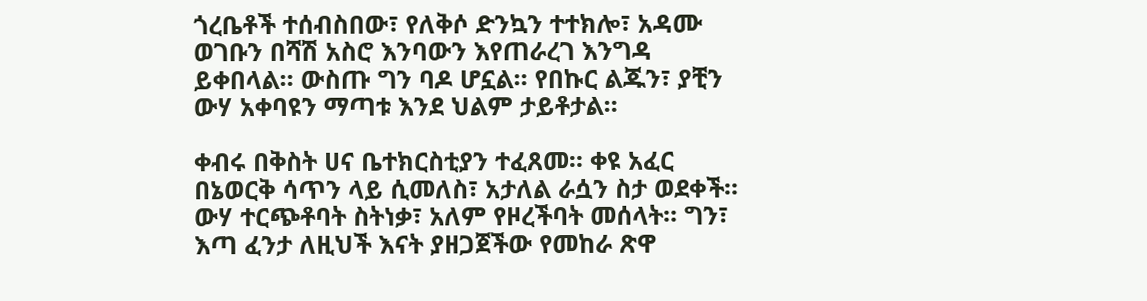ጎረቤቶች ተሰብስበው፣ የለቅሶ ድንኳን ተተክሎ፣ አዳሙ ወገቡን በሻሽ አስሮ እንባውን እየጠራረገ እንግዳ ይቀበላል። ውስጡ ግን ባዶ ሆኗል። የበኩር ልጁን፣ ያቺን ውሃ አቀባዩን ማጣቱ እንደ ህልም ታይቶታል።

ቀብሩ በቅስት ሀና ቤተክርስቲያን ተፈጸመ። ቀዩ አፈር በኔወርቅ ሳጥን ላይ ሲመለስ፣ አታለል ራሷን ስታ ወደቀች። ውሃ ተርጭቶባት ስትነቃ፣ አለም የዞረችባት መሰላት። ግን፣ እጣ ፈንታ ለዚህች እናት ያዘጋጀችው የመከራ ጽዋ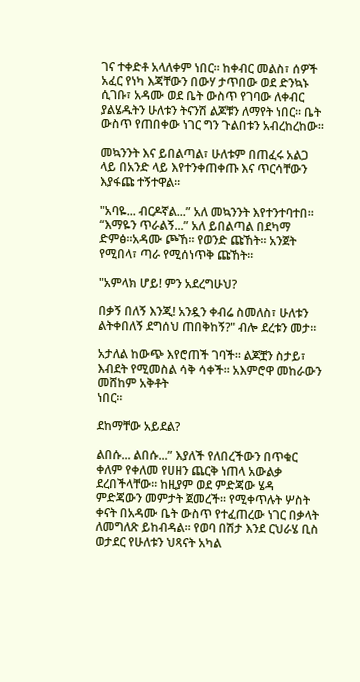ገና ተቀድቶ አላለቀም ነበር። ከቀብር መልስ፣ ሰዎች አፈር የነካ እጃቸውን በውሃ ታጥበው ወደ ድንኳኑ ሲገቡ፣ አዳሙ ወደ ቤት ውስጥ የገባው ለቀብር ያልሄዱትን ሁለቱን ትናንሽ ልጆቹን ለማየት ነበር። ቤት ውስጥ የጠበቀው ነገር ግን ጉልበቱን አብረከረከው።

መኳንንት እና ይበልጣል፣ ሁለቱም በጠፈሩ አልጋ ላይ በአንድ ላይ እየተንቀጠቀጡ እና ጥርሳቸውን እያፋጩ ተኝተዋል።

"አባዬ... ብርዶኛል...” አለ መኳንንት እየተንተባተበ።
“እማዬን ጥራልኝ...” አለ ይበልጣል በደካማ ድምፅ።አዳሙ ጮኸ። የወንድ ጩኸት። አንጀት የሚበላ፣ ጣራ የሚሰነጥቅ ጩኸት።

"አምላክ ሆይ! ምን አደረግሁህ?

በቃኝ በለኝ እንጂ! አንዷን ቀብሬ ስመለስ፣ ሁለቱን ልትቀበለኝ ደግሰህ ጠበቅከኝ?" ብሎ ደረቱን መታ።

አታለል ከውጭ እየሮጠች ገባች። ልጆቿን ስታይ፣ እብደት የሚመስል ሳቅ ሳቀች። አእምሮዋ መከራውን መሸከም አቅቶት
ነበር።

ደከማቸው አይደል?

ልበሱ... ልበሱ...” እያለች የለበረችውን በጥቁር ቀለም የቀለመ የሀዘን ጨርቅ ነጠላ አውልቃ ደረበችላቸው። ከዚያም ወደ ምድጃው ሄዳ ምድጃውን መምታት ጀመረች። የሚቀጥሉት ሦስት ቀናት በአዳሙ ቤት ውስጥ የተፈጠረው ነገር በቃላት ለመግለጽ ይከብዳል። የወባ በሽታ እንደ ርህራሄ ቢስ ወታደር የሁለቱን ህጻናት አካል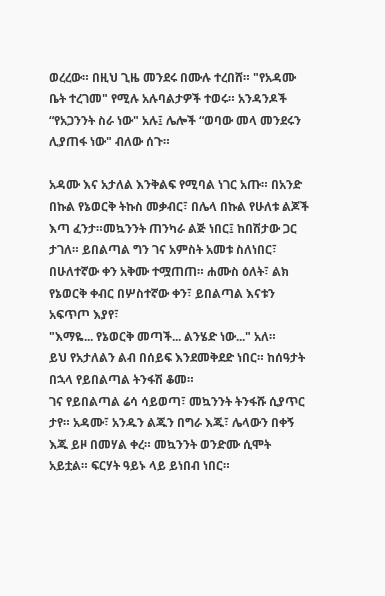ወረረው። በዚህ ጊዜ መንደሩ በሙሉ ተረበሸ። "የአዳሙ ቤት ተረገመ" የሚሉ አሉባልታዎች ተወሩ። አንዳንዶች “የአጋንንት ስራ ነው" አሉ፤ ሌሎች “ወባው መላ መንደሩን ሊያጠፋ ነው" ብለው ሰጉ።

አዳሙ እና አታለል እንቅልፍ የሚባል ነገር አጡ። በአንድ በኩል የኔወርቅ ትኩስ መቃብር፣ በሌላ በኩል የሁለቱ ልጆች እጣ ፈንታ።መኳንንት ጠንካራ ልጅ ነበር፤ ከበሽታው ጋር ታገለ። ይበልጣል ግን ገና አምስት አመቱ ስለነበር፣ በሁለተኛው ቀን አቅሙ ተሟጠጠ። ሐሙስ ዕለት፣ ልክ የኔወርቅ ቀብር በሦስተኛው ቀን፣ ይበልጣል እናቱን አፍጥጦ እያየ፣
"እማዬ... የኔወርቅ መጣች... ልንሄድ ነው..." አለ።
ይህ የአታለልን ልብ በሰይፍ እንደመቅደድ ነበር። ከሰዓታት በኋላ የይበልጣል ትንፋሽ ቆመ።
ገና የይበልጣል ሬሳ ሳይወጣ፣ መኳንንት ትንፋሹ ሲያጥር ታየ። አዳሙ፣ አንዱን ልጁን በግራ እጁ፣ ሌላውን በቀኝ እጁ ይዞ በመሃል ቀረ። መኳንንት ወንድሙ ሲሞት አይቷል። ፍርሃት ዓይኑ ላይ ይነበብ ነበር።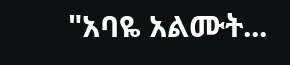"አባዬ አልሙት...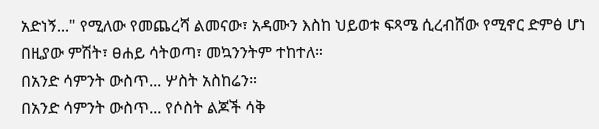አድነኝ..." የሚለው የመጨረሻ ልመናው፣ አዳሙን እስከ ህይወቱ ፍጻሜ ሲረብሸው የሚኖር ድምፅ ሆነ
በዚያው ምሽት፣ ፀሐይ ሳትወጣ፣ መኳንንትም ተከተለ።
በአንድ ሳምንት ውስጥ... ሦስት አስከሬን።
በአንድ ሳምንት ውስጥ... የሶስት ልጆች ሳቅ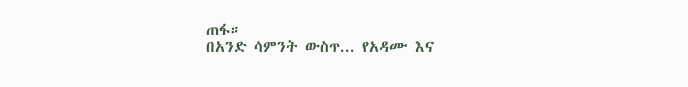ጠፋ።
በአንድ ሳምንት ውስጥ... የአዳሙ እና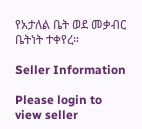የአታለል ቤት ወደ መቃብር ቤትነት ተቀየረ።

Seller Information

Please login to view seller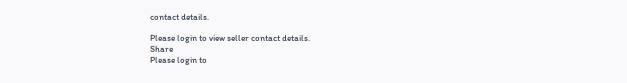contact details.

Please login to view seller contact details.
Share
Please login to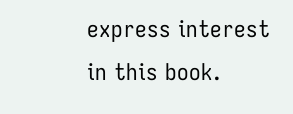express interest in this book.